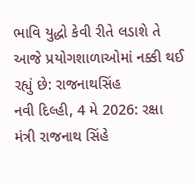ભાવિ યુદ્ધો કેવી રીતે લડાશે તે આજે પ્રયોગશાળાઓમાં નક્કી થઈ રહ્યું છે: રાજનાથસિંહ
નવી દિલ્હી, 4 મે 2026: રક્ષા મંત્રી રાજનાથ સિંહે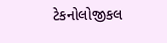ટેકનોલોજીકલ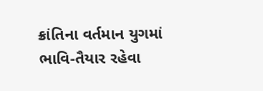ક્રાંતિના વર્તમાન યુગમાં ભાવિ-તૈયાર રહેવા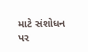માટે સંશોધન પર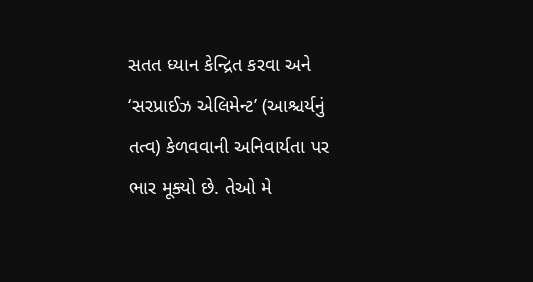સતત ધ્યાન કેન્દ્રિત કરવા અને ‘સરપ્રાઈઝ એલિમેન્ટ’ (આશ્ચર્યનું તત્વ) કેળવવાની અનિવાર્યતા પર ભાર મૂક્યો છે. તેઓ મે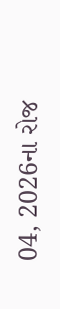04, 2026ના રોજ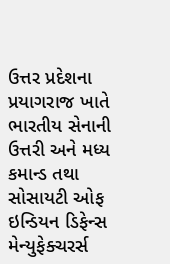ઉત્તર પ્રદેશના પ્રયાગરાજ ખાતે ભારતીય સેનાની ઉત્તરી અને મધ્ય કમાન્ડ તથા સોસાયટી ઓફ ઇન્ડિયન ડિફેન્સ મેન્યુફેક્ચરર્સ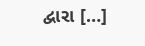દ્વારા […]